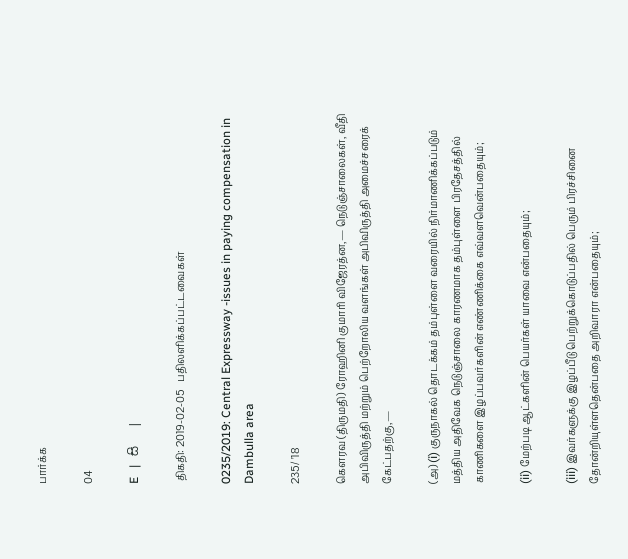பார்க்க

04

E   |   සි   |

 திகதி: 2019-02-05   பதிலளிக்கப்பட்டவைகள்

0235/2019: Central Expressway -issues in paying compensation in Dambulla area

235/ '18

கௌரவ (திருமதி) ரோஹினி குமாரி விஜேரத்ன,— நெடுஞ்சாலைகள், வீதி அபிவிருத்தி மற்றும் பெற்றோலிய வளங்கள் அபிவிருத்தி அமைச்சரைக் கேட்பதற்கு,—

(அ) (i) குருநாகல் தொடக்கம் தம்புள்ளை வரையில் நிர்மாணிக்கப்படும் மத்திய அதிவேக நெடுஞ்சாலை காரணமாக தம்புள்ளை பிரதேசத்தில் காணிகளை இழப்பவர்களின் எண்ணிக்கை எவ்வளவென்பதையும்;

(ii) மேற்படி ஆட்களின் பெயர்கள் யாவை என்பதையும்;

(iii) இவர்களுக்கு இழப்பீடு பெற்றுக்கொடுப்பதில் பெரும் பிரச்சினை தோன்றியுள்ளதென்பதை அறிவாரா என்பதையும்;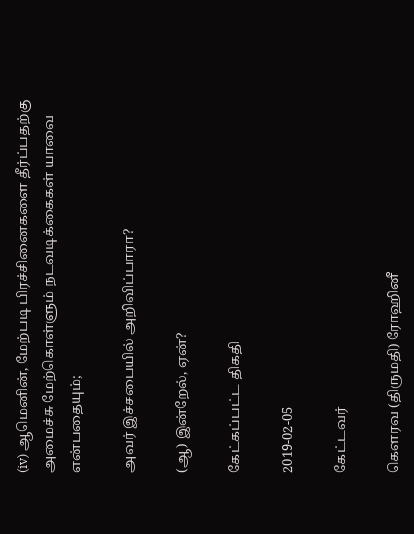(iv) ஆமெனின், மேற்படி பிரச்சினைகளை தீர்ப்பதற்கு அமைச்சு மேற்கொள்ளும் நடவடிக்கைகள் யாவை என்பதையும்;

அவர் இச்சபையில் அறிவிப்பாரா?

(ஆ) இன்றேல், ஏன்?

கேட்கப்பட்ட திகதி

2019-02-05

கேட்டவர்

கௌரவ (திருமதி) ரோஹினீ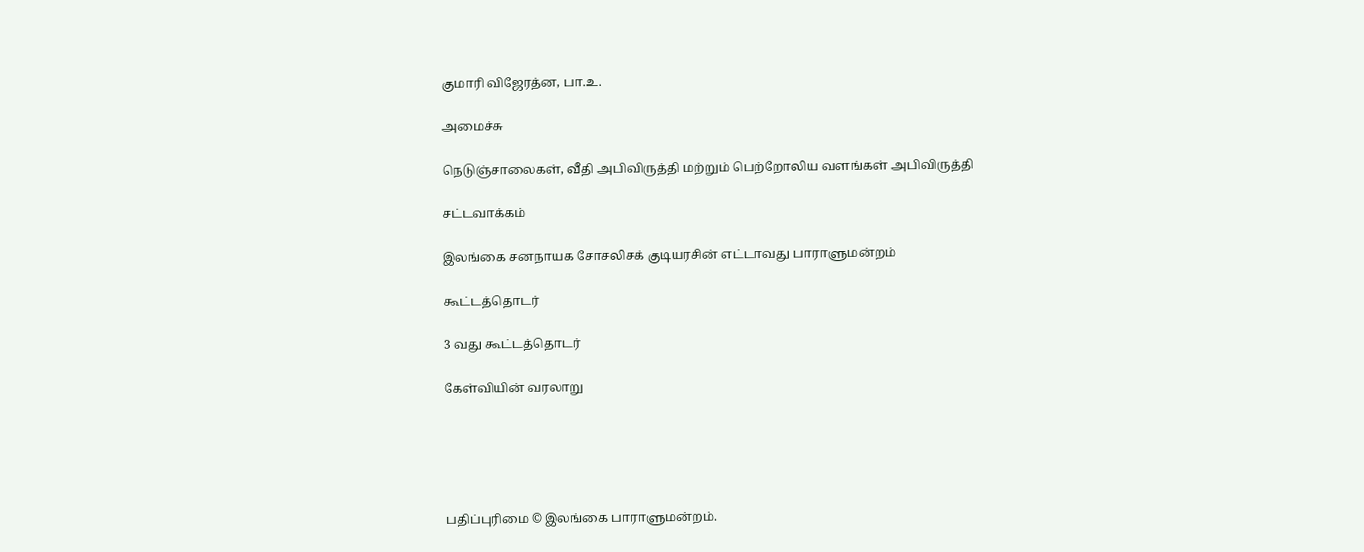குமாரி விஜேரத்ன, பா.உ.

அமைச்சு

நெடுஞ்சாலைகள், வீதி அபிவிருத்தி மற்றும் பெற்றோலிய வளங்கள் அபிவிருத்தி

சட்டவாக்கம்

இலங்கை சனநாயக சோசலிசக் குடியரசின் எட்டாவது பாராளுமன்றம்

கூட்டத்தொடர்

3 வது கூட்டத்தொடர்

கேள்வியின் வரலாறு





பதிப்புரிமை © இலங்கை பாராளுமன்றம்.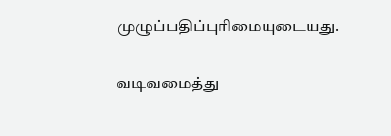முழுப்பதிப்புரிமையுடையது.

வடிவமைத்து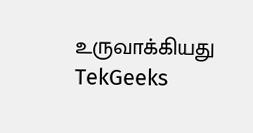உருவாக்கியது  TekGeeks